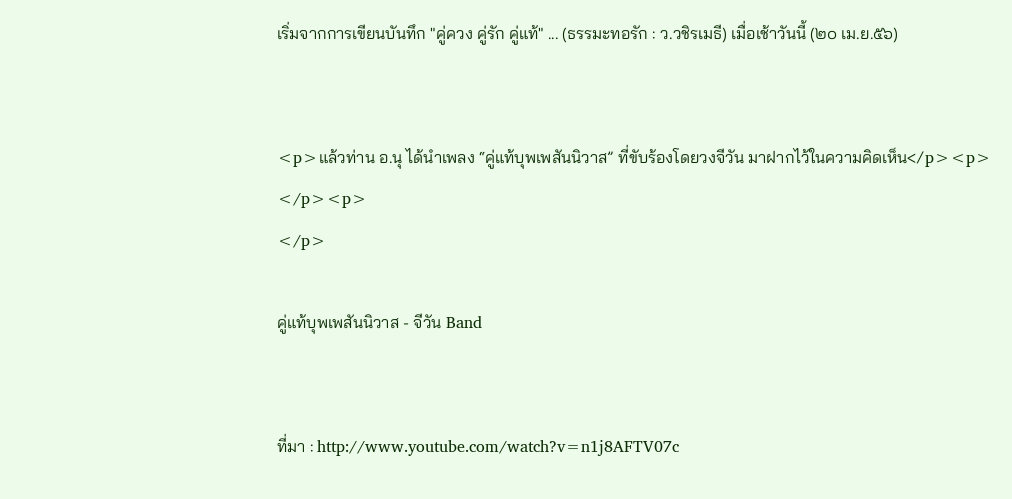เริ่มจากการเขียนบันทึก "คู่ควง คู่รัก คู่แท้" ... (ธรรมะทอรัก : ว.วชิรเมธี) เมื่อเช้าวันนี้ (๒๐ เม.ย.๕๖)


<p>แล้วท่าน อ.นุ ได้นำเพลง “คู่แท้บุพเพสันนิวาส” ที่ขับร้องโดยวงจีวัน มาฝากไว้ในความคิดเห็น</p><p>
</p><p>
</p>

คู่แท้บุพเพสันนิวาส - จีวัน Band


ที่มา : http://www.youtube.com/watch?v=n1j8AFTV07c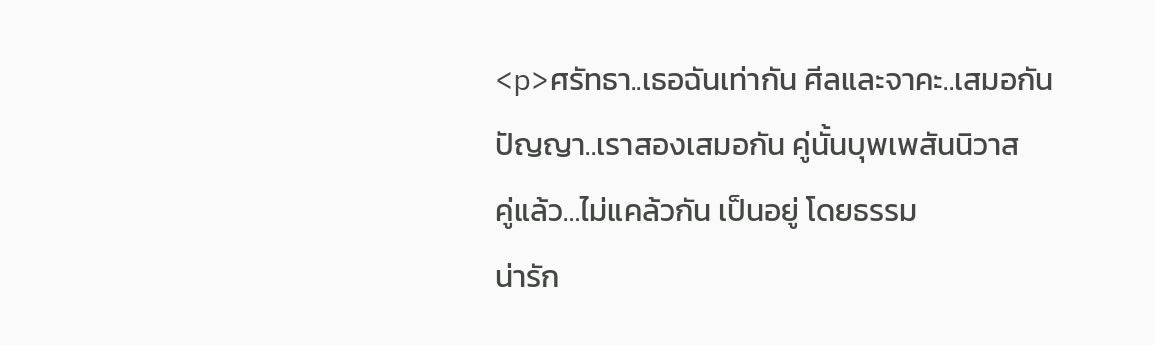<p>ศรัทธา..เธอฉันเท่ากัน ศีลและจาคะ..เสมอกัน
ปัญญา..เราสองเสมอกัน คู่นั้นบุพเพสันนิวาส
คู่แล้ว…ไม่แคล้วกัน เป็นอยู่ โดยธรรม
น่ารัก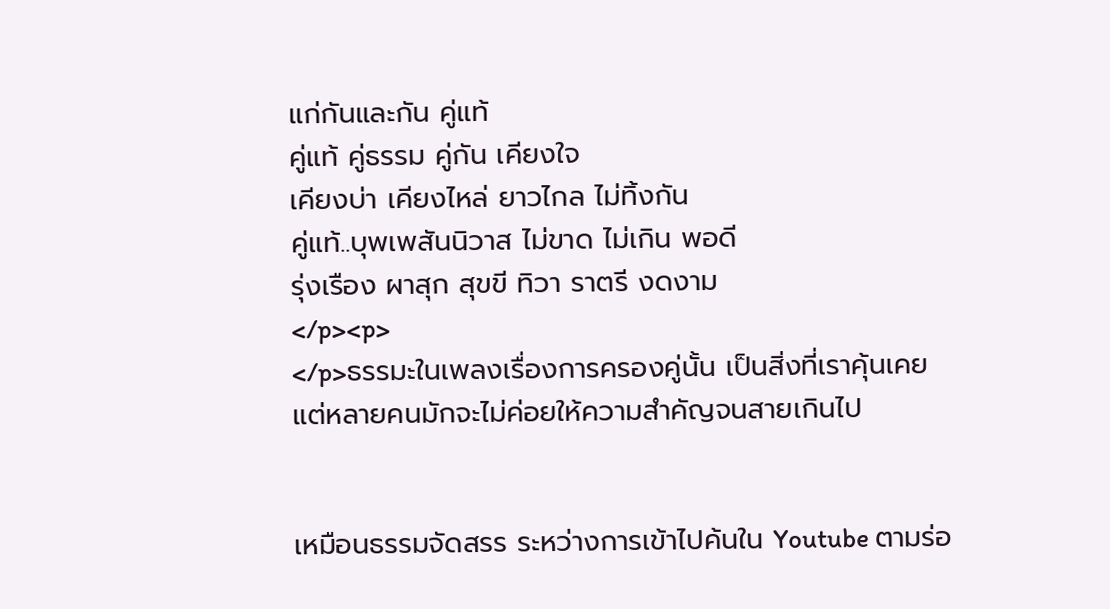แก่กันและกัน คู่แท้
คู่แท้ คู่ธรรม คู่กัน เคียงใจ
เคียงบ่า เคียงไหล่ ยาวไกล ไม่ทิ้งกัน
คู่แท้..บุพเพสันนิวาส ไม่ขาด ไม่เกิน พอดี
รุ่งเรือง ผาสุก สุขขี ทิวา ราตรี งดงาม
</p><p>
</p>ธรรมะในเพลงเรื่องการครองคู่นั้น เป็นสิ่งที่เราคุ้นเคย
แต่หลายคนมักจะไม่ค่อยให้ความสำคัญจนสายเกินไป


เหมือนธรรมจัดสรร ระหว่างการเข้าไปค้นใน Youtube ตามร่อ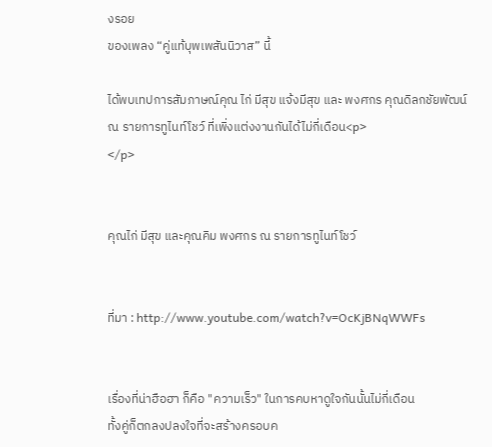งรอย
ของเพลง “คู่แท้บุพเพสันนิวาส” นี้

ได้พบเทปการสัมภาษณ์คุณ ไก่ มีสุข แจ้งมีสุข และ พงศกร คุณดิลกชัยพัฒน์
ณ รายการทูไนท์โชว์ ที่เพิ่งแต่งงานกันได้ไม่กี่เดือน<p>
</p>


คุณไก่ มีสุข และคุณคิม พงศกร ณ รายการทูไนท์โชว์


ที่มา : http://www.youtube.com/watch?v=OcKjBNqWWFs


เรื่องที่น่าฮือฮา ก็คือ "ความเร็ว" ในการคบหาดูใจกันนั้นไม่กี่เดือน
ทั้งคู่ก็ตกลงปลงใจที่จะสร้างครอบค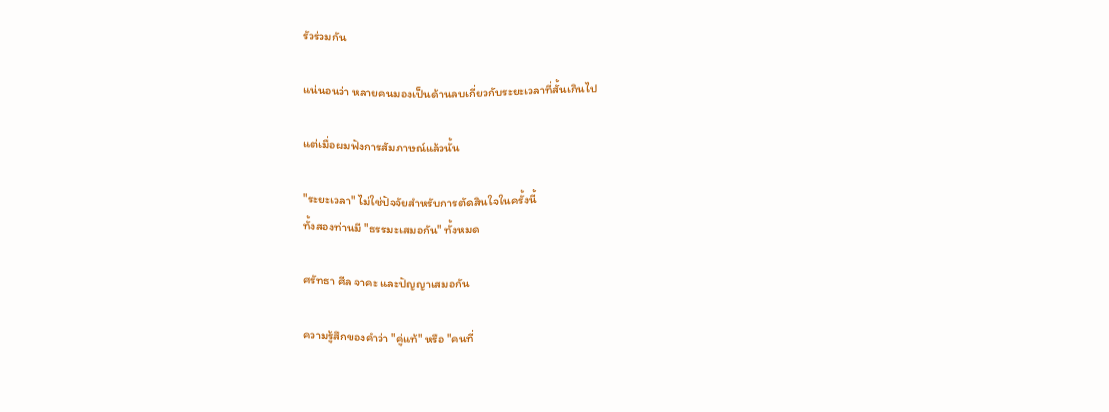รัวร่วมกัน

แน่นอนว่า หลายคนมองเป็นด้านลบเกี่ยวกับระยะเวลาที่สั้นเกินไป

แต่เมื่อผมฟังการสัมภาษณ์แล้วนั้น

"ระยะเวลา" ไม่ใช่ปัจจัยสำหรับการตัดสินใจในครั้งนี้
ทั้งสองท่านมี "ธรรมะเสมอกัน" ทั้งหมด

ศรัทธา ศีล จาคะ และปัญญาเสมอกัน

ความรู้สึกของคำว่า "คู่แท้" หรือ "คนที่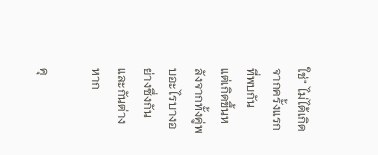ใช่" ไม่ได้เกิดจากครั้งแรกที่พบกัน
แต่เกิดขึ้นหลังจากทั้งคู่พบอะไรบางอย่างซึ่งกันและกันต่างหาก

คุ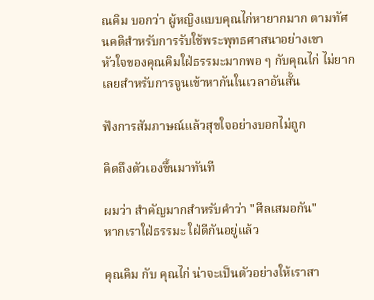ณคิม บอกว่า ผู้หญิงแบบคุณไก่หายากมาก ตามทัศนคติสำหรับการรับใช้พระพุทธศาสนาอย่างเขา
หัวใจของคุณคิมใฝ่ธรรมะมากพอ ๆ กับคุณไก่ ไม่ยากเลยสำหรับการจูนเข้าหากันในเวลาอันสั้น

ฟังการสัมภาษณ์แล้วสุขใจอย่างบอกไม่ถูก

คิดถึงตัวเองขึ้นมาทันที

ผมว่า สำคัญมากสำหรับคำว่า "ศีลเสมอกัน"
หากเราใฝ่ธรรมะ ใฝ่ดีกันอยู่แล้ว

คุณคิม กับ คุณไก่ น่าจะเป็นตัวอย่างให้เราสา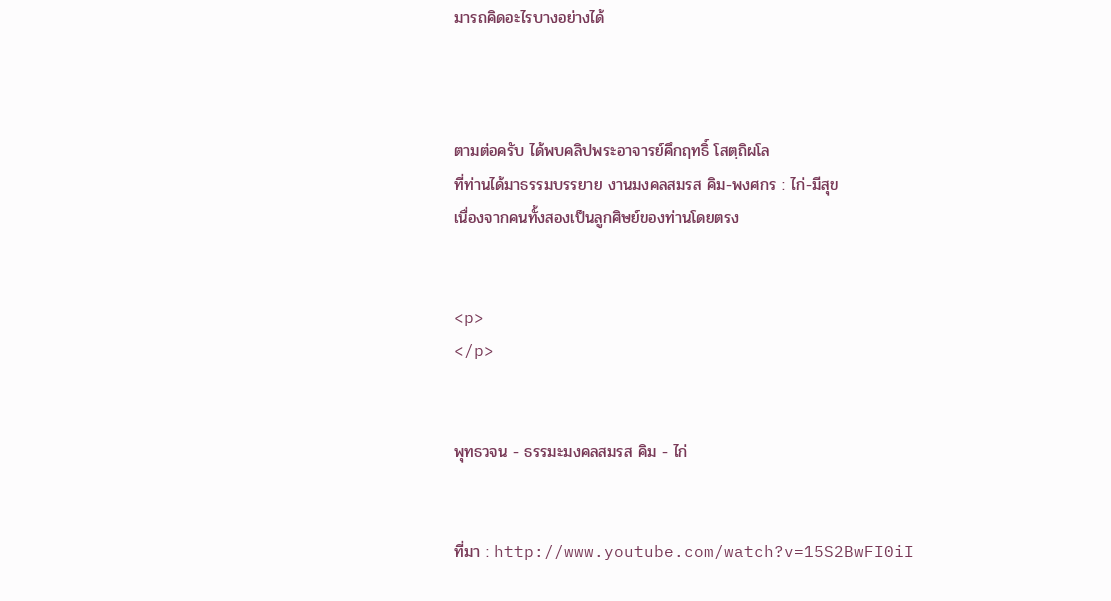มารถคิดอะไรบางอย่างได้



ตามต่อครับ ได้พบคลิปพระอาจารย์คึกฤทธิ์ โสตฺถิผโล
ที่ท่านได้มาธรรมบรรยาย งานมงคลสมรส คิม-พงศกร : ไก่-มีสุข
เนื่องจากคนทั้งสองเป็นลูกศิษย์ของท่านโดยตรง


<p>
</p>


พุทธวจน - ธรรมะมงคลสมรส คิม - ไก่


ที่มา : http://www.youtube.com/watch?v=15S2BwFI0iI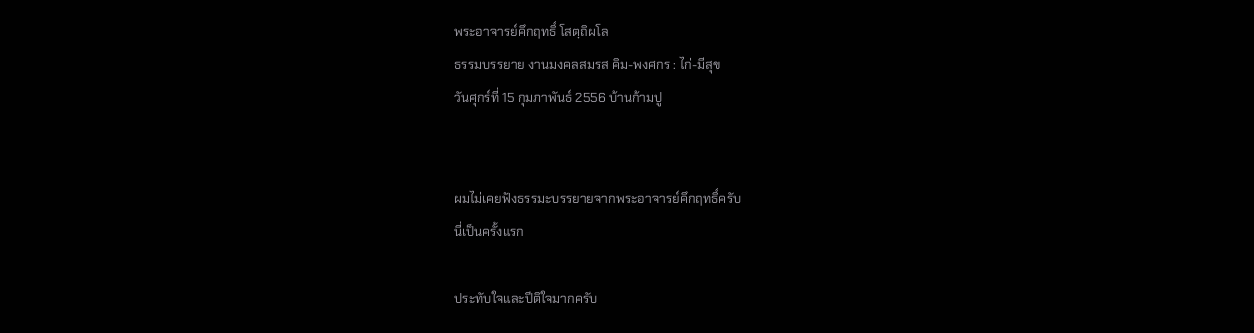พระอาจารย์คึกฤทธิ์ โสตฺถิผโล
ธรรมบรรยาย งานมงคลสมรส คิม-พงศกร : ไก่-มีสุข
วันศุกร์ที่ 15 กุมภาพันธ์ 2556 บ้านก้ามปู


ผมไม่เคยฟังธรรมะบรรยายจากพระอาจารย์คึกฤทธิ์ครับ
นี่เป็นครั้งแรก

ประทับใจและปีติใจมากครับ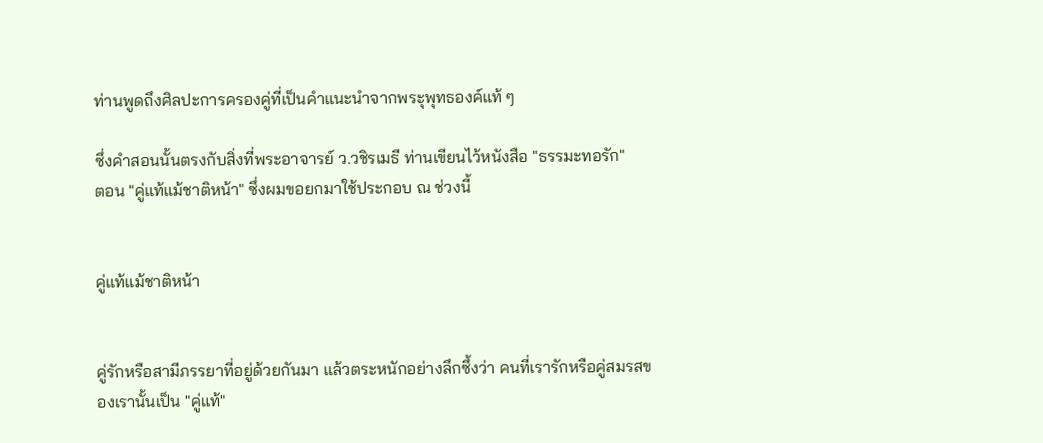ท่านพูดถึงศิลปะการครองคู่ที่เป็นคำแนะนำจากพระุพุทธองค์แท้ ๆ

ซึ่งคำสอนนั้นตรงกับสิ่งที่พระอาจารย์ ว.วชิรเมธี ท่านเขียนไว้หนังสือ "ธรรมะทอรัก"
ตอน "คู่แท้แม้ชาติหน้า" ซึ่งผมขอยกมาใช้ประกอบ ณ ช่วงนี้


คู่แท้แม้ชาติหน้า


คู่รักหรือสามีภรรยาที่อยู่ด้วยกันมา แล้วตระหนักอย่างลึกซึ้งว่า คนที่เรารักหรือคู่สมรสของเรานั้นเป็น "คู่แท้"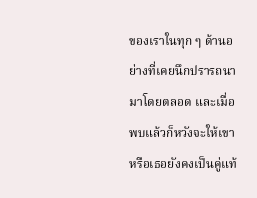ของเราในทุก ๆ ด้านอย่างที่เคยนึกปรารถนามาโดยตลอด และเมื่อพบแล้วก็หวังจะให้เขาหรือเธอยังคงเป็นคู่แท้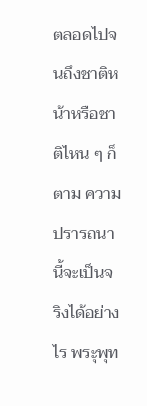ตลอดไปจนถึงชาติหน้าหรือชาติไหน ๆ ก็ตาม ความปรารถนานี้จะเป็นจริงได้อย่างไร พระุพุท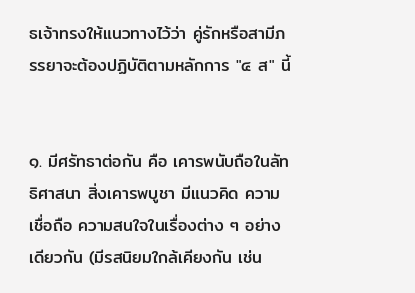ธเจ้าทรงให้แนวทางไว้ว่า คู่รักหรือสามีภรรยาจะต้องปฏิบัติตามหลักการ "๔ ส" นี้


๑. มีศรัทธาต่อกัน คือ เคารพนับถือในลัทธิศาสนา สิ่งเคารพบูชา มีแนวคิด ความเชื่อถือ ความสนใจในเรื่องต่าง ๆ อย่างเดียวกัน (มีรสนิยมใกล้เคียงกัน เช่น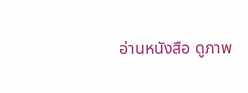อ่านหนังสือ ดูภาพ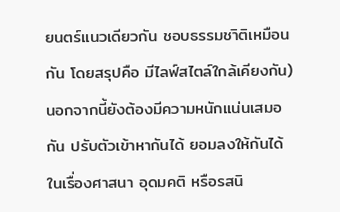ยนตร์แนวเดียวกัน ชอบธรรมชาิติเหมือนกัน โดยสรุปคือ มีไลฟ์สไตล์ใกล้เคียงกัน) นอกจากนี้ยังต้องมีความหนักแน่นเสมอกัน ปรับตัวเข้าหากันได้ ยอมลงให้กันได้ในเรื่องศาสนา อุดมคติ หรือรสนิ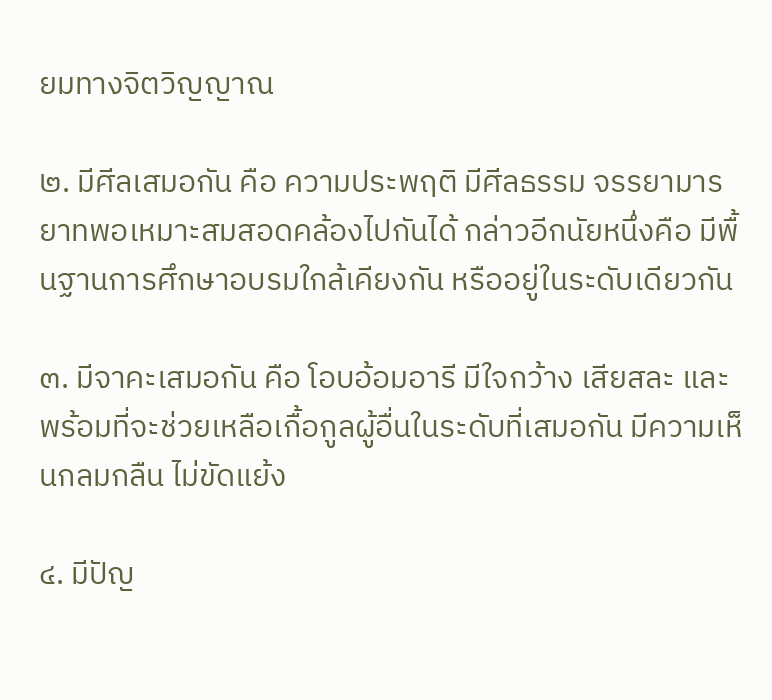ยมทางจิตวิญญาณ

๒. มีศีลเสมอกัน คือ ความประพฤติ มีศีลธรรม จรรยามารยาทพอเหมาะสมสอดคล้องไปกันได้ กล่าวอีกนัยหนึ่งคือ มีพื้นฐานการศึกษาอบรมใกล้เคียงกัน หรืออยู่ในระดับเดียวกัน

๓. มีจาคะเสมอกัน คือ โอบอ้อมอารี มีใจกว้าง เสียสละ และพร้อมที่จะช่วยเหลือเกื้อกูลผู้อื่นในระดับที่เสมอกัน มีความเห็นกลมกลืน ไม่ขัดแย้ง

๔. มีปัญ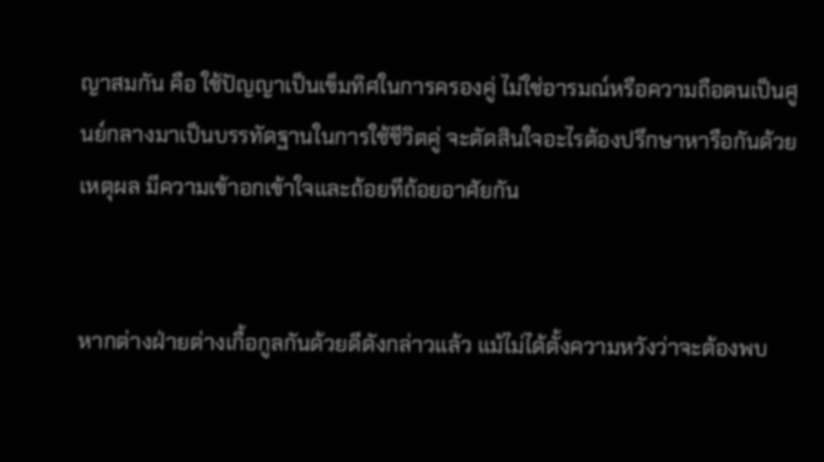ญาสมกัน คือ ใช้ปัญญาเป็นเข็มทิศในการครองคู่ ไม่ใช่อารมณ์หรือความถือตนเป็นศูนย์กลางมาเป็นบรรทัดฐานในการใช้ชีวิตคู่ จะตัดสินใจอะไรต้องปรึกษาหารือกันด้วยเหตุผล มีความเข้าอกเข้าใจและถ้อยทีถ้อยอาศัยกัน


หากต่างฝ่ายต่างเกื้อกูลกันด้วยดีดังกล่าวแล้ว แม้ไม่ได้ตั้งความหวังว่าจะต้องพบ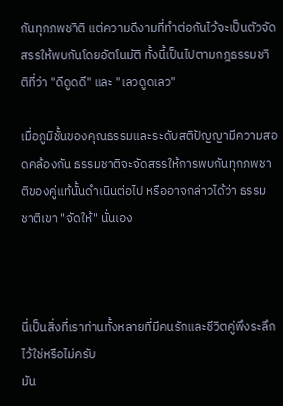กันทุกภพชาิติ แต่ความดีงามที่ทำต่อกันไว้จะเป็นตัวจัดสรรให้พบกันโดยอัตโนมัติ ทั้งนี้เป็นไปตามกฎธรรมชาิติที่ว่า "ดีดูดดี" และ "เลวดูดเลว"

เมื่อภูมิชั้นของคุณธรรมและระดับสติปัญญามีความสอดคล้องกัน ธรรมชาติจะจัดสรรให้การพบกันทุกภพชาติของคู่แท้นั้นดำเนินต่อไป หรืออาจกล่าวได้ว่า ธรรมชาติเขา "จัดให้" นั่นเอง



นี่เป็นสิ่งที่เราท่านทั้งหลายที่มีคนรักและชีวิตคู่พึงระลึกไว้ใช่หรือไม่ครับ
มัน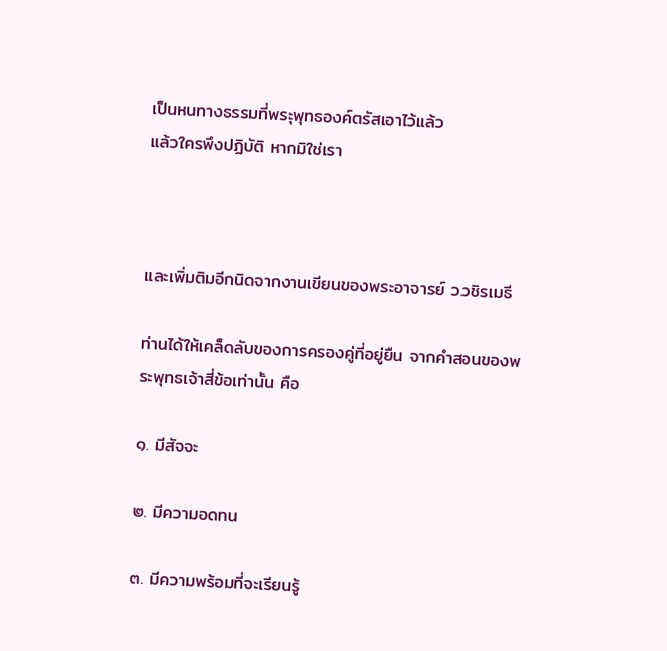เป็นหนทางธรรมที่พระุพุทธองค์ตรัสเอาไว้แล้ว
แล้วใครพึงปฏิบัติ หากมิใช่เรา



และเพิ่มติมอีกนิดจากงานเขียนของพระอาจารย์ ว.วชิรเมธี

ท่านได้ให้เคล็ดลับของการครองคู่ที่อยู่ยืน จากคำสอนของพระพุทธเจ้าสี่ข้อเท่านั้น คือ

๑. มีสัจจะ

๒. มีความอดทน

๓. มีความพร้อมที่จะเรียนรู้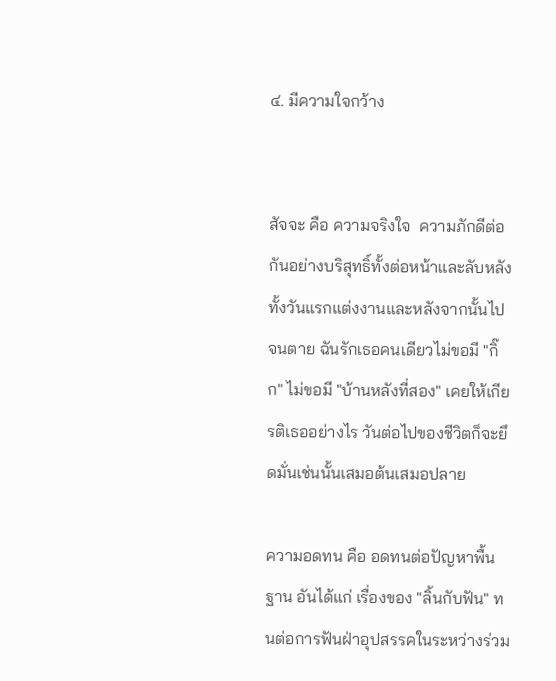๔. มีความใจกว้าง


สัจจะ คือ ความจริงใจ  ความภักดีต่อกันอย่างบริสุทธิ์ทั้งต่อหน้าและลับหลัง ทั้งวันแรกแต่งงานและหลังจากนั้นไปจนตาย ฉันรักเธอคนเดียวไม่ขอมี "กิ๊ก" ไม่ขอมี "บ้านหลังที่สอง" เคยให้เกียรติเธออย่างไร วันต่อไปของชีวิตก็จะยึดมั่นเช่นนั้นเสมอต้นเสมอปลาย

ความอดทน คือ อดทนต่อปัญหาพื้นฐาน อันได้แก่ เรื่องของ "ลิ้นกับฟัน" ทนต่อการฟันฝ่าอุปสรรคในระหว่างร่วม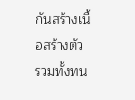กันสร้างเนื้อสร้างตัว รวมทั้งทน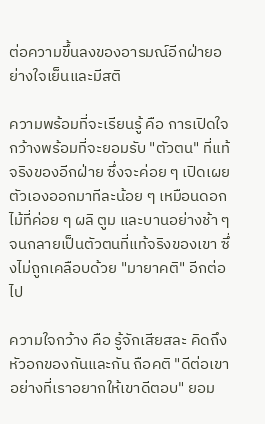ต่อความขึ้นลงของอารมณ์อีกฝ่ายอย่างใจเย็นและมีสติ

ความพร้อมที่จะเรียนรู้ คือ การเปิดใจกว้างพร้อมที่จะยอมรับ "ตัวตน" ที่แท้จริงของอีกฝ่าย ซึ่งจะค่อย ๆ เปิดเผยตัวเองออกมาทีละน้อย ๆ เหมือนดอกไม้ที่ค่อย ๆ ผลิ ตูม และบานอย่างช้า ๆ จนกลายเป็นตัวตนที่แท้จริงของเขา ซึ่งไม่ถูกเคลือบด้วย "มายาคติ" อีกต่อไป

ความใจกว้าง คือ รู้จักเสียสละ คิดถึงหัวอกของกันและกัน ถือคติ "ดีต่อเขาอย่างที่เราอยากให้เขาดีตอบ" ยอม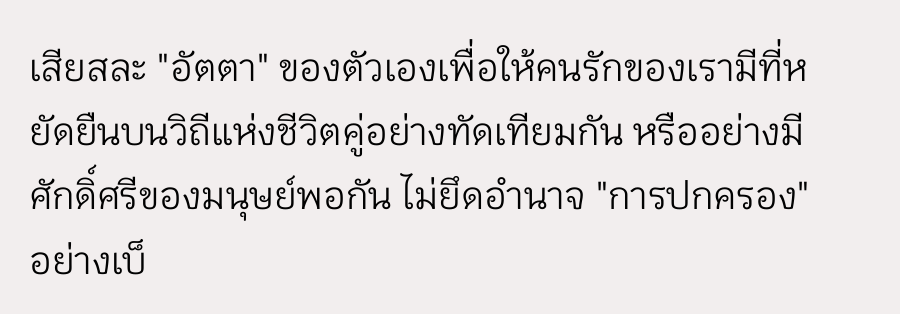เสียสละ "อัตตา" ของตัวเองเพื่อให้คนรักของเรามีที่หยัดยืนบนวิถีแห่งชีวิตคู่อย่างทัดเทียมกัน หรืออย่างมีศักดิ์ศรีของมนุษย์พอกัน ไม่ยึดอำนาจ "การปกครอง" อย่างเบ็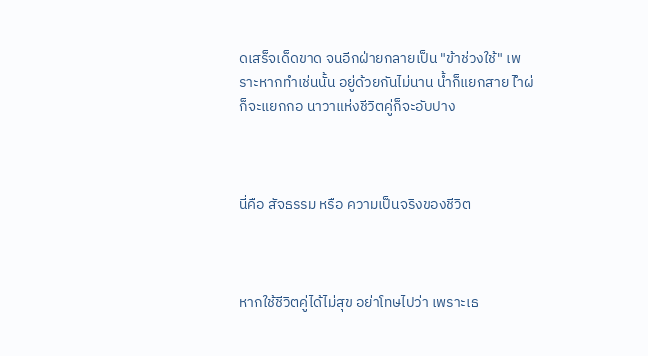ดเสร็จเด็ดขาด จนอีกฝ่ายกลายเป็น "ข้าช่วงใช้" เพราะหากทำเช่นนั้น อยู่ด้วยกันไม่นาน น้ำก็แยกสาย ไำผ่ก็จะแยกกอ นาวาแห่งชีวิตคู่ก็จะอับปาง



นี่คือ สัจธรรม หรือ ความเป็นจริงของชีวิต



หากใช้ชีวิตคู่ได้ไม่สุข อย่าโทษไปว่า เพราะเธ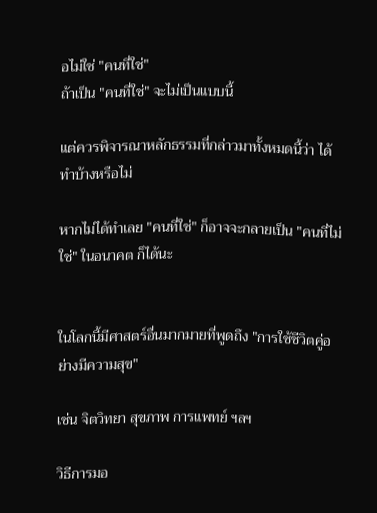อไม่ใช่ "คนที่ใช่"
ถ้าเป็น "คนที่ใช่" จะไม่เป็นแบบนี้

แต่ควรพิจารณาหลักธรรมที่กล่าวมาทั้งหมดนี้ว่า ได้ทำบ้างหรือไม่

หากไม่ได้ทำเลย "คนที่ใช่" ก็อาจจะกลายเป็น "คนที่ไม่ใช่" ในอนาคต ก็ได้นะ


ในโลกนี้มีศาสตร์อื่นมากมายที่พูดถึง "การใช้ชีวิตคู่อย่างมีความสุข"

เช่น จิตวิทยา สุขภาพ การแพทย์ ฯลฯ

วิธีการมอ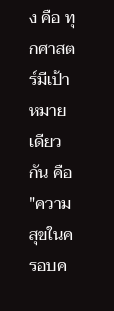ง คือ ทุกศาสตร์มีเป้าหมายเดียวกัน คือ "ความสุขในครอบค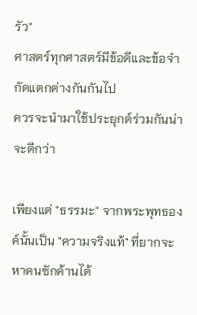รัว"
ศาสตร์ทุกศาสตร์มีข้อดีและข้อจำกัดแตกต่างกันกันไป
ควรจะนำมาใช้ประยุกต์ร่วมกันน่าจะดีกว่า

เพียงแต่ "ธรรมะ" จากพระพุทธองค์นั้นเป็น "ความจริงแท้" ที่ยากจะหาคนซักค้านได้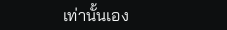เท่านั้นเอง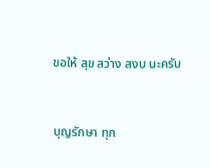ขอให้ สุข สว่าง สงบ นะครับ


บุญรักษา ทุก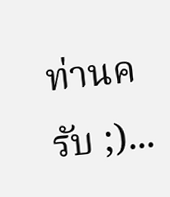ท่านครับ ;)...